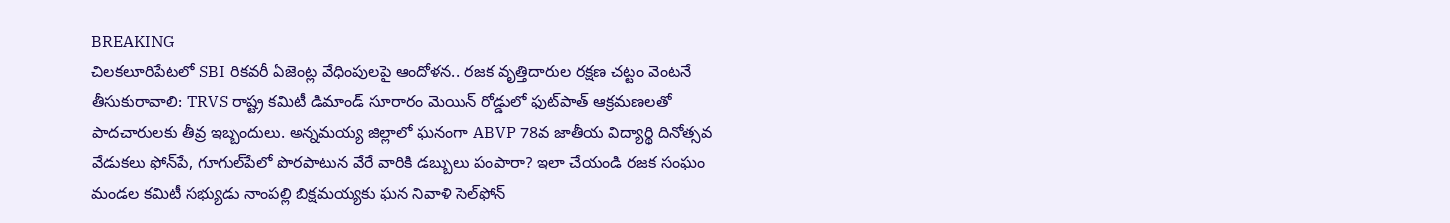BREAKING
చిలకలూరిపేటలో SBI రికవరీ ఏజెంట్ల వేధింపులపై ఆందోళన.. రజక వృత్తిదారుల రక్షణ చట్టం వెంటనే తీసుకురావాలి: TRVS రాష్ట్ర కమిటీ డిమాండ్ సూరారం మెయిన్ రోడ్డులో ఫుట్‌పాత్ ఆక్రమణలతో పాదచారులకు తీవ్ర ఇబ్బందులు. అన్నమయ్య జిల్లాలో ఘనంగా ABVP 78వ జాతీయ విద్యార్థి దినోత్సవ వేడుకలు ఫోన్‌పే, గూగుల్‌పేలో పొరపాటున వేరే వారికి డబ్బులు పంపారా? ఇలా చేయండి రజక సంఘం మండల కమిటీ సభ్యుడు నాంపల్లి బిక్షమయ్యకు ఘన నివాళి సెల్‌ఫోన్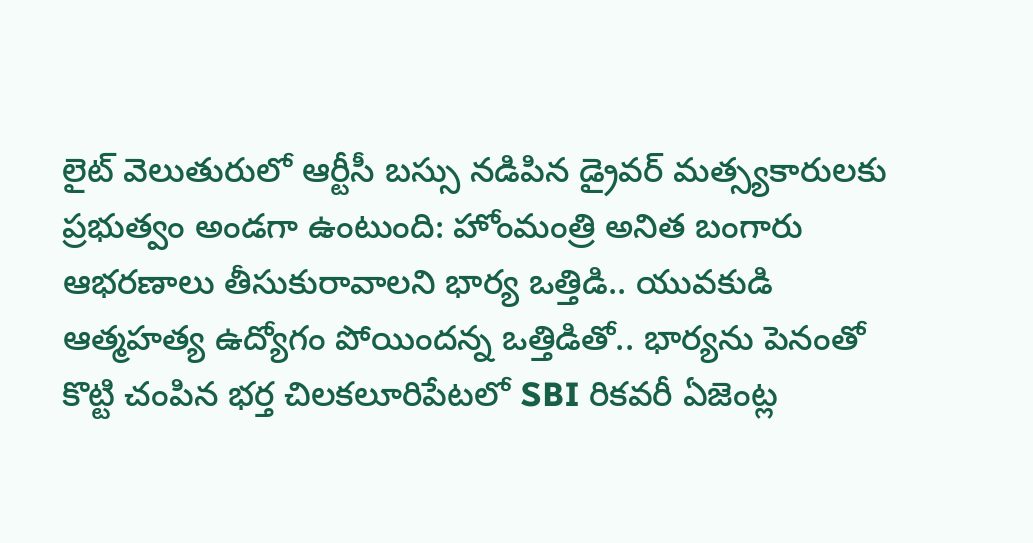లైట్ వెలుతురులో ఆర్టీసీ బస్సు నడిపిన డ్రైవర్ మత్స్యకారులకు ప్రభుత్వం అండగా ఉంటుంది: హోంమంత్రి అనిత బంగారు ఆభరణాలు తీసుకురావాలని భార్య ఒత్తిడి.. యువకుడి ఆత్మహత్య ఉద్యోగం పోయిందన్న ఒత్తిడితో.. భార్యను పెనంతో కొట్టి చంపిన భర్త చిలకలూరిపేటలో SBI రికవరీ ఏజెంట్ల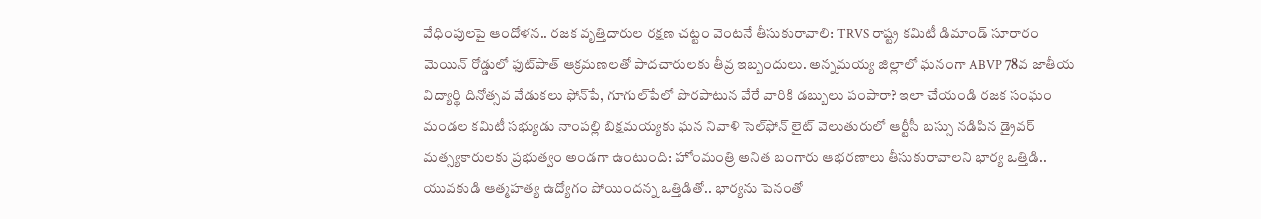వేధింపులపై ఆందోళన.. రజక వృత్తిదారుల రక్షణ చట్టం వెంటనే తీసుకురావాలి: TRVS రాష్ట్ర కమిటీ డిమాండ్ సూరారం మెయిన్ రోడ్డులో ఫుట్‌పాత్ ఆక్రమణలతో పాదచారులకు తీవ్ర ఇబ్బందులు. అన్నమయ్య జిల్లాలో ఘనంగా ABVP 78వ జాతీయ విద్యార్థి దినోత్సవ వేడుకలు ఫోన్‌పే, గూగుల్‌పేలో పొరపాటున వేరే వారికి డబ్బులు పంపారా? ఇలా చేయండి రజక సంఘం మండల కమిటీ సభ్యుడు నాంపల్లి బిక్షమయ్యకు ఘన నివాళి సెల్‌ఫోన్ లైట్ వెలుతురులో ఆర్టీసీ బస్సు నడిపిన డ్రైవర్ మత్స్యకారులకు ప్రభుత్వం అండగా ఉంటుంది: హోంమంత్రి అనిత బంగారు ఆభరణాలు తీసుకురావాలని భార్య ఒత్తిడి.. యువకుడి ఆత్మహత్య ఉద్యోగం పోయిందన్న ఒత్తిడితో.. భార్యను పెనంతో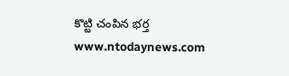కొట్టి చంపిన భర్త
www.ntodaynews.com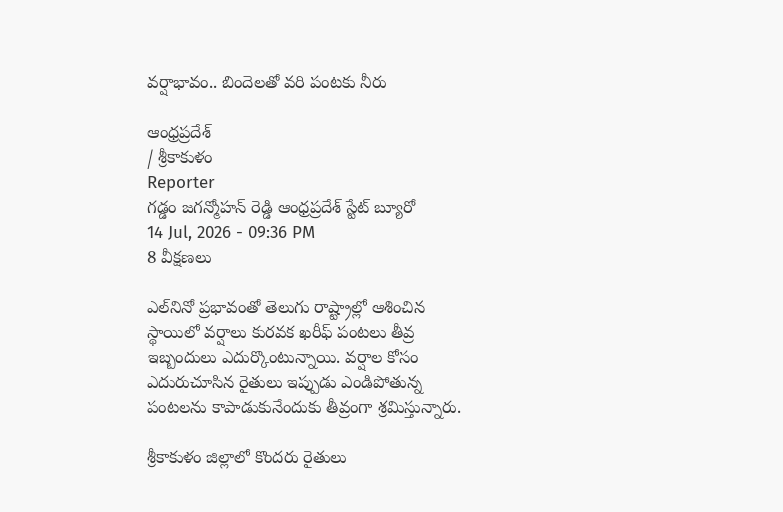వర్షాభావం.. బిందెలతో వరి పంటకు నీరు

ఆంధ్రప్రదేశ్
/ శ్రీకాకుళం
Reporter
గడ్డం జగన్మోహన్ రెడ్డి ఆంధ్రప్రదేశ్ స్టేట్ బ్యూరో
14 Jul, 2026 - 09:36 PM
8 వీక్షణలు

ఎల్‌నినో ప్రభావంతో తెలుగు రాష్ట్రాల్లో ఆశించిన స్థాయిలో వర్షాలు కురవక ఖరీఫ్ పంటలు తీవ్ర ఇబ్బందులు ఎదుర్కొంటున్నాయి. వర్షాల కోసం ఎదురుచూసిన రైతులు ఇప్పుడు ఎండిపోతున్న పంటలను కాపాడుకునేందుకు తీవ్రంగా శ్రమిస్తున్నారు.

శ్రీకాకుళం జిల్లాలో కొందరు రైతులు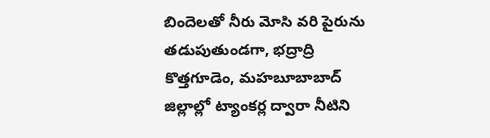బిందెలతో నీరు మోసి వరి పైరును తడుపుతుండగా, భద్రాద్రి కొత్తగూడెం, మహబూబాబాద్ జిల్లాల్లో ట్యాంకర్ల ద్వారా నీటిని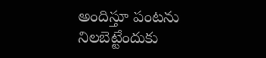అందిస్తూ పంటను నిలబెట్టేందుకు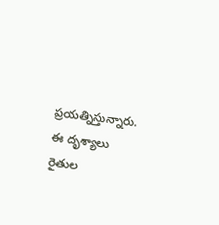ప్రయత్నిస్తున్నారు. ఈ దృశ్యాలు రైతుల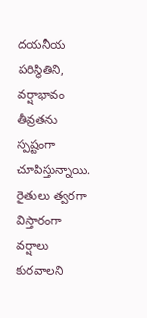దయనీయ పరిస్థితిని, వర్షాభావం తీవ్రతను స్పష్టంగా చూపిస్తున్నాయి. రైతులు త్వరగా విస్తారంగా వర్షాలు కురవాలని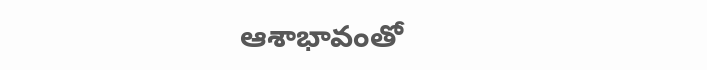ఆశాభావంతో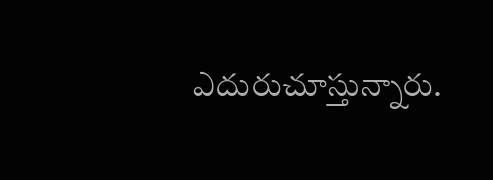ఎదురుచూస్తున్నారు.